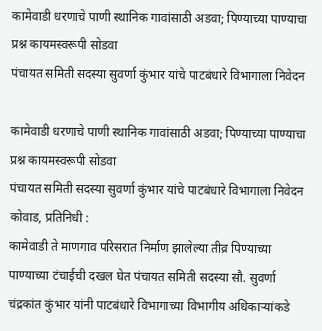कामेवाडी धरणाचे पाणी स्थानिक गावांसाठी अडवा; पिण्याच्या पाण्याचा प्रश्न कायमस्वरूपी सोडवा
पंचायत समिती सदस्या सुवर्णा कुंभार यांचे पाटबंधारे विभागाला निवेदन

कामेवाडी धरणाचे पाणी स्थानिक गावांसाठी अडवा; पिण्याच्या पाण्याचा प्रश्न कायमस्वरूपी सोडवा
पंचायत समिती सदस्या सुवर्णा कुंभार यांचे पाटबंधारे विभागाला निवेदन
कोवाड, प्रतिनिधी :
कामेवाडी ते माणगाव परिसरात निर्माण झालेल्या तीव्र पिण्याच्या पाण्याच्या टंचाईची दखल घेत पंचायत समिती सदस्या सौ. सुवर्णा चंद्रकांत कुंभार यांनी पाटबंधारे विभागाच्या विभागीय अधिकाऱ्यांकडे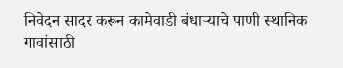निवेदन सादर करून कामेवाडी बंधाऱ्याचे पाणी स्थानिक गावांसाठी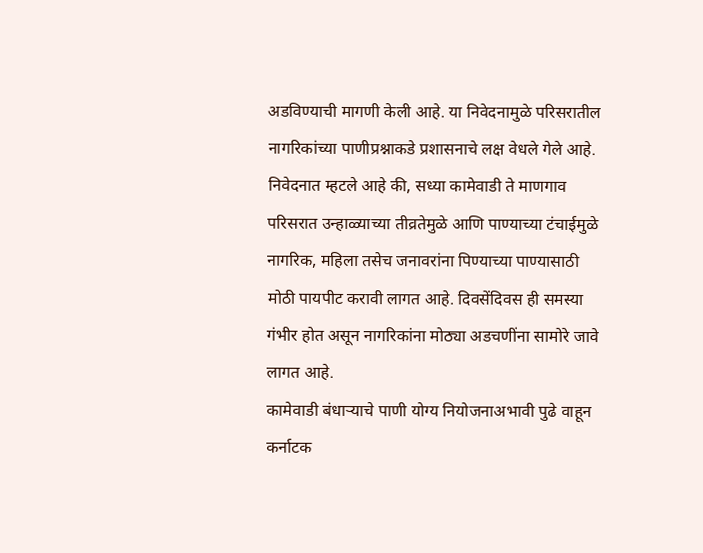अडविण्याची मागणी केली आहे. या निवेदनामुळे परिसरातील नागरिकांच्या पाणीप्रश्नाकडे प्रशासनाचे लक्ष वेधले गेले आहे.
निवेदनात म्हटले आहे की, सध्या कामेवाडी ते माणगाव परिसरात उन्हाळ्याच्या तीव्रतेमुळे आणि पाण्याच्या टंचाईमुळे नागरिक, महिला तसेच जनावरांना पिण्याच्या पाण्यासाठी मोठी पायपीट करावी लागत आहे. दिवसेंदिवस ही समस्या गंभीर होत असून नागरिकांना मोठ्या अडचणींना सामोरे जावे लागत आहे.
कामेवाडी बंधाऱ्याचे पाणी योग्य नियोजनाअभावी पुढे वाहून कर्नाटक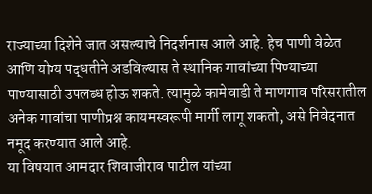राज्याच्या दिशेने जात असल्याचे निदर्शनास आले आहे. हेच पाणी वेळेत आणि योग्य पद्धतीने अडविल्यास ते स्थानिक गावांच्या पिण्याच्या पाण्यासाठी उपलब्ध होऊ शकते. त्यामुळे कामेवाडी ते माणगाव परिसरातील अनेक गावांचा पाणीप्रश्न कायमस्वरूपी मार्गी लागू शकतो, असे निवेदनात नमूद करण्यात आले आहे.
या विषयात आमदार शिवाजीराव पाटील यांच्या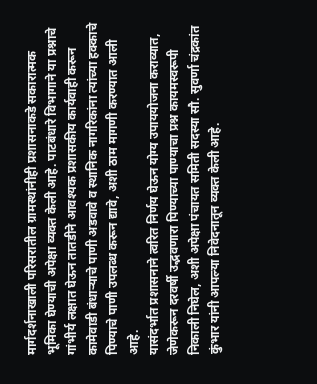मार्गदर्शनाखाली परिसरातील ग्रामस्थांनीही प्रशासनाकडे सकारात्मक भूमिका घेण्याची अपेक्षा व्यक्त केली आहे. पाटबंधारे विभागाने या प्रश्नाचे गांभीर्य लक्षात घेऊन तातडीने आवश्यक प्रशासकीय कार्यवाही करून कामेवाडी बंधाऱ्याचे पाणी अडवावे व स्थानिक नागरिकांना त्यांच्या हक्काचे पिण्याचे पाणी उपलब्ध करून द्यावे, अशी ठाम मागणी करण्यात आली आहे.
यासंदर्भात प्रशासनाने त्वरित निर्णय घेऊन योग्य उपाययोजना कराव्यात, जेणेकरून दरवर्षी उद्भवणारा पिण्याच्या पाण्याचा प्रश्न कायमस्वरूपी निकाली निघेल, अशी अपेक्षा पंचायत समिती सदस्या सौ. सुवर्णा चंद्रकांत कुंभार यांनी आपल्या निवेदनातून व्यक्त केली आहे.